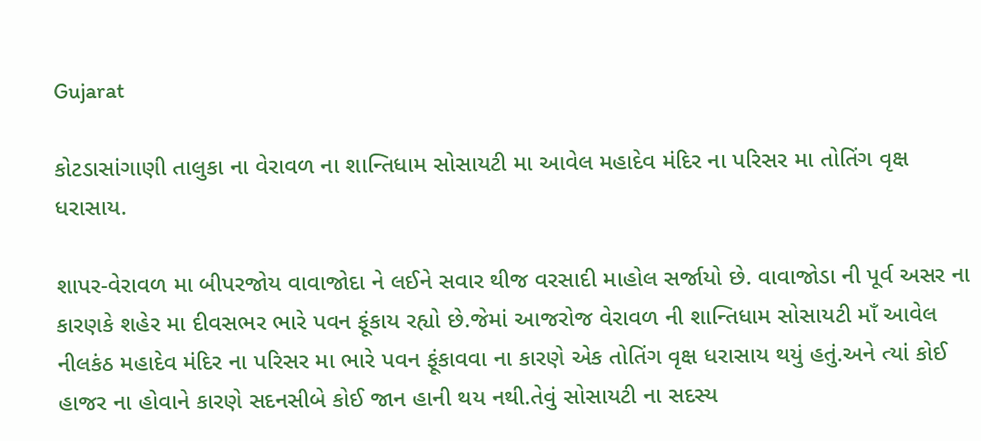Gujarat

કોટડાસાંગાણી તાલુકા ના વેરાવળ ના શાન્તિધામ સોસાયટી મા આવેલ મહાદેવ મંદિર ના પરિસર મા તોતિંગ વૃક્ષ ધરાસાય.

શાપર-વેરાવળ મા બીપરજોય વાવાજોદા ને લઈને સવાર થીજ વરસાદી માહોલ સર્જાયો છે. વાવાજોડા ની પૂર્વ અસર ના કારણકે શહેર મા દીવસભર ભારે પવન ફૂંકાય રહ્યો છે.જેમાં આજરોજ વેરાવળ ની શાન્તિધામ સોસાયટી માઁ આવેલ નીલકંઠ મહાદેવ મંદિર ના પરિસર મા ભારે પવન ફૂંકાવવા ના કારણે એક તોતિંગ વૃક્ષ ધરાસાય થયું હતું.અને ત્યાં કોઈ હાજર ના હોવાને કારણે સદનસીબે કોઈ જાન હાની થય નથી.તેવું સોસાયટી ના સદસ્ય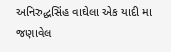અનિરુદ્ધસિંહ વાઘેલા એક યાદી મા જણાવેલ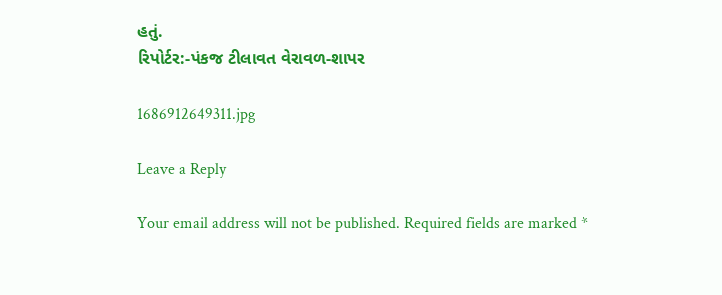હતું.
રિપોર્ટર:-પંકજ ટીલાવત વેરાવળ-શાપર

1686912649311.jpg

Leave a Reply

Your email address will not be published. Required fields are marked *